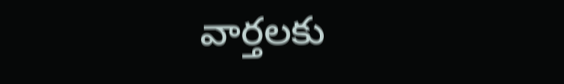వార్తలకు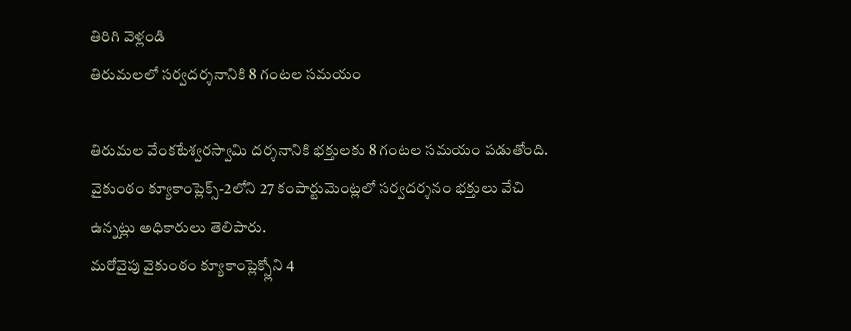తిరిగి వెళ్లండి
తిరుమలలో సర్వదర్శనానికి 8 గంటల సమయం

తిరుమల వేంకటేశ్వరస్వామి దర్శనానికి భక్తులకు 8 గంటల సమయం పడుతోంది. వైకుంఠం క్యూకాంప్లెక్స్-2లోని 27 కంపార్టుమెంట్లలో సర్వదర్శనం భక్తులు వేచి ఉన్నట్లు అధికారులు తెలిపారు.
మరోవైపు వైకుంఠం క్యూకాంప్లెక్స్లోని 4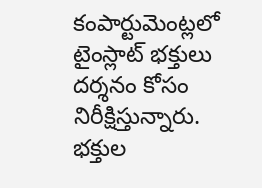కంపార్టుమెంట్లలో టైంస్లాట్ భక్తులు దర్శనం కోసం నిరీక్షిస్తున్నారు. భక్తుల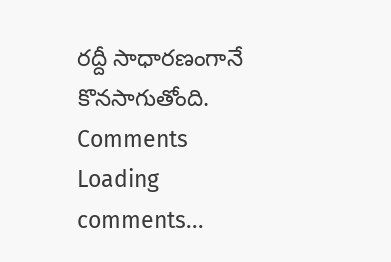రద్దీ సాధారణంగానే కొనసాగుతోంది.
Comments
Loading comments...